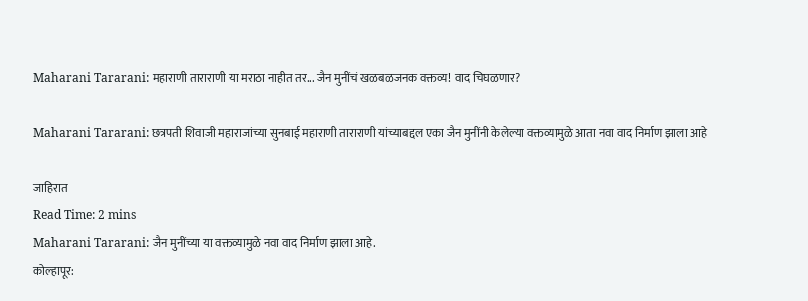Maharani Tararani: महाराणी ताराराणी या मराठा नाहीत तर... जैन मुनींचं खळबळजनक वक्तव्य! वाद चिघळणार?

Maharani Tararani: छत्रपती शिवाजी महाराजांच्या सुनबाई महाराणी ताराराणी यांच्याबद्दल एका जैन मुनींनी केलेल्या वक्तव्यामुळे आता नवा वाद निर्माण झाला आहे

जाहिरात
Read Time: 2 mins
Maharani Tararani: जैन मुनींच्या या वक्तव्यामुळे नवा वाद निर्माण झाला आहे.
कोल्हापूर: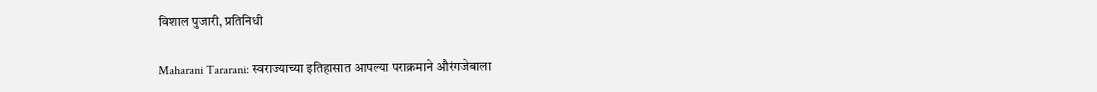विशाल पुजारी, प्रतिनिधी

Maharani Tararani: स्वराज्याच्या इतिहासात आपल्या पराक्रमाने औरंगजेबाला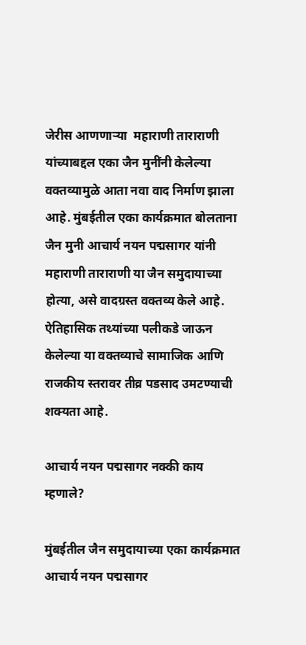जेरीस आणणाऱ्या  महाराणी ताराराणी यांच्याबद्दल एका जैन मुनींनी केलेल्या वक्तव्यामुळे आता नवा वाद निर्माण झाला आहे. मुंबईतील एका कार्यक्रमात बोलताना जैन मुनी आचार्य नयन पद्मसागर यांनी महाराणी ताराराणी या जैन समुदायाच्या होत्या, असे वादग्रस्त वक्तव्य केले आहे. ऐतिहासिक तथ्यांच्या पलीकडे जाऊन केलेल्या या वक्तव्याचे सामाजिक आणि राजकीय स्तरावर तीव्र पडसाद उमटण्याची शक्यता आहे.

आचार्य नयन पद्मसागर नक्की काय म्हणाले?

मुंबईतील जैन समुदायाच्या एका कार्यक्रमात आचार्य नयन पद्मसागर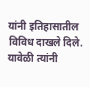यांनी इतिहासातील विविध दाखले दिले. यावेळी त्यांनी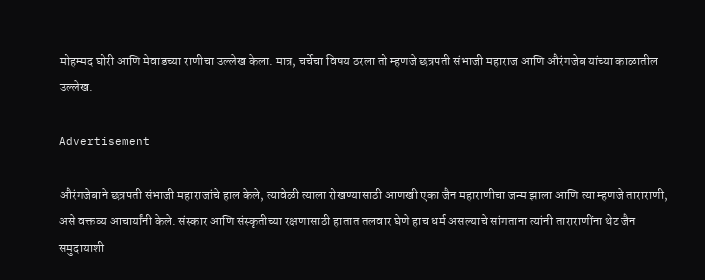मोहम्मद घोरी आणि मेवाडच्या राणीचा उल्लेख केला. मात्र, चर्चेचा विषय ठरला तो म्हणजे छत्रपती संभाजी महाराज आणि औरंगजेब यांच्या काळातील उल्लेख.

Advertisement

औरंगजेबाने छत्रपती संभाजी महाराजांचे हाल केले, त्यावेळी त्याला रोखण्यासाठी आणखी एका जैन महाराणीचा जन्म झाला आणि त्या म्हणजे ताराराणी, असे वक्तव्य आचार्यांनी केले. संस्कार आणि संस्कृतीच्या रक्षणासाठी हातात तलवार घेणे हाच धर्म असल्याचे सांगताना त्यांनी ताराराणींना थेट जैन समुदायाशी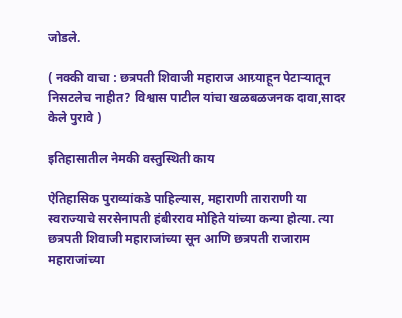जोडले.

( नक्की वाचा : छत्रपती शिवाजी महाराज आग्र्याहून पेटाऱ्यातून निसटलेच नाहीत? विश्वास पाटील यांचा खळबळजनक दावा,सादर केले पुरावे )

इतिहासातील नेमकी वस्तुस्थिती काय

ऐतिहासिक पुराव्यांकडे पाहिल्यास, महाराणी ताराराणी या स्वराज्याचे सरसेनापती हंबीरराव मोहिते यांच्या कन्या होत्या. त्या छत्रपती शिवाजी महाराजांच्या सून आणि छत्रपती राजाराम महाराजांच्या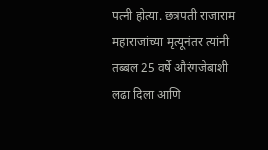पत्नी होत्या. छत्रपती राजाराम महाराजांच्या मृत्यूनंतर त्यांनी तब्बल 25 वर्षे औरंगजेबाशी लढा दिला आणि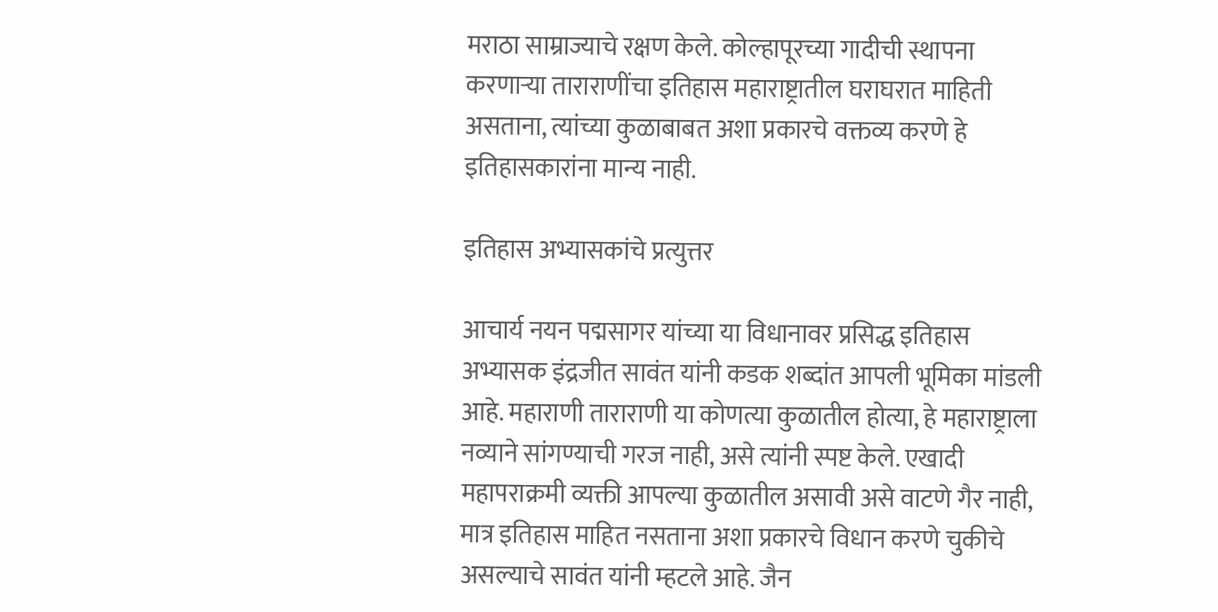मराठा साम्राज्याचे रक्षण केले. कोल्हापूरच्या गादीची स्थापना करणाऱ्या ताराराणींचा इतिहास महाराष्ट्रातील घराघरात माहिती असताना, त्यांच्या कुळाबाबत अशा प्रकारचे वक्तव्य करणे हे इतिहासकारांना मान्य नाही.

इतिहास अभ्यासकांचे प्रत्युत्तर

आचार्य नयन पद्मसागर यांच्या या विधानावर प्रसिद्ध इतिहास अभ्यासक इंद्रजीत सावंत यांनी कडक शब्दांत आपली भूमिका मांडली आहे. महाराणी ताराराणी या कोणत्या कुळातील होत्या, हे महाराष्ट्राला नव्याने सांगण्याची गरज नाही, असे त्यांनी स्पष्ट केले. एखादी महापराक्रमी व्यक्ती आपल्या कुळातील असावी असे वाटणे गैर नाही, मात्र इतिहास माहित नसताना अशा प्रकारचे विधान करणे चुकीचे असल्याचे सावंत यांनी म्हटले आहे. जैन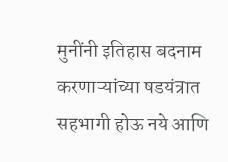मुनींनी इतिहास बदनाम करणाऱ्यांच्या षडयंत्रात सहभागी होऊ नये आणि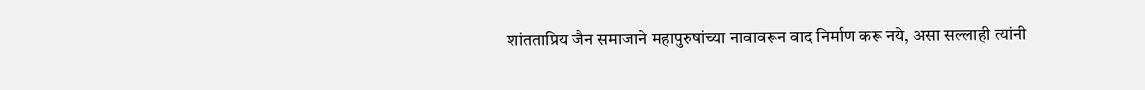शांतताप्रिय जैन समाजाने महापुरुषांच्या नावावरून वाद निर्माण करू नये, असा सल्लाही त्यांनी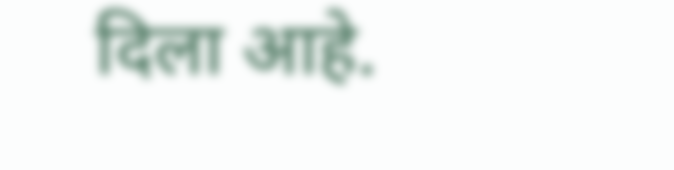दिला आहे.